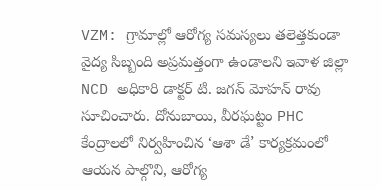VZM: గ్రామాల్లో ఆరోగ్య సమస్యలు తలెత్తకుండా వైద్య సిబ్బంది అప్రమత్తంగా ఉండాలని ఇవాళ జిల్లా NCD అధికారి డాక్టర్ టి. జగన్ మోహన్ రావు సూచించారు. దోనుబాయి, వీరఘట్టం PHC కేంద్రాలలో నిర్వహించిన ‘ఆశా డే’ కార్యక్రమంలో ఆయన పాల్గొని, ఆరోగ్య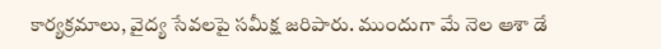కార్యక్రమాలు, వైద్య సేవలపై సమీక్ష జరిపారు. ముందుగా మే నెల ఆశా డే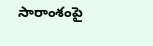సారాంశంపై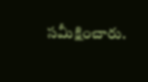సమీక్షించారు.